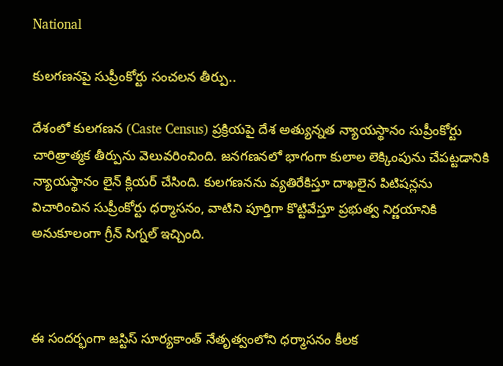National

కులగణనపై సుప్రీంకోర్టు సంచలన తీర్పు..

దేశంలో కులగణన (Caste Census) ప్రక్రియపై దేశ అత్యున్నత న్యాయస్థానం సుప్రీంకోర్టు చారిత్రాత్మక తీర్పును వెలువరించింది. జనగణనలో భాగంగా కులాల లెక్కింపును చేపట్టడానికి న్యాయస్థానం లైన్ క్లియర్ చేసింది. కులగణనను వ్యతిరేకిస్తూ దాఖలైన పిటిషన్లను విచారించిన సుప్రీంకోర్టు ధర్మాసనం, వాటిని పూర్తిగా కొట్టివేస్తూ ప్రభుత్వ నిర్ణయానికి అనుకూలంగా గ్రీన్ సిగ్నల్ ఇచ్చింది.



ఈ సందర్భంగా జస్టిస్ సూర్యకాంత్ నేతృత్వంలోని ధర్మాసనం కీలక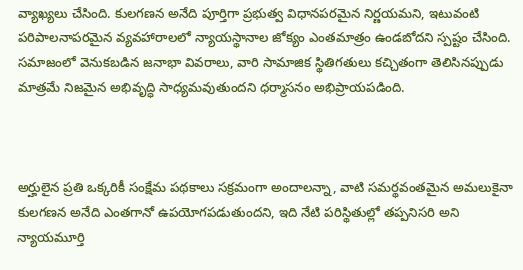వ్యాఖ్యలు చేసింది. కులగణన అనేది పూర్తిగా ప్రభుత్వ విధానపరమైన నిర్ణయమని, ఇటువంటి పరిపాలనాపరమైన వ్యవహారాలలో న్యాయస్థానాల జోక్యం ఎంతమాత్రం ఉండబోదని స్పష్టం చేసింది. సమాజంలో వెనుకబడిన జనాభా వివరాలు, వారి సామాజిక స్థితిగతులు కచ్చితంగా తెలిసినప్పుడు మాత్రమే నిజమైన అభివృద్ధి సాధ్యమవుతుందని ధర్మాసనం అభిప్రాయపడింది.



అర్హులైన ప్రతి ఒక్కరికీ సంక్షేమ పథకాలు సక్రమంగా అందాలన్నా, వాటి సమర్థవంతమైన అమలుకైనా కులగణన అనేది ఎంతగానో ఉపయోగపడుతుందని, ఇది నేటి పరిస్థితుల్లో తప్పనిసరి అని న్యాయమూర్తి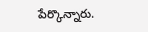పేర్కొన్నారు.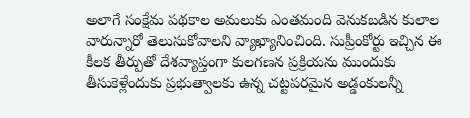అలాగే సంక్షేమ పథకాల అమలుకు ఎంతమంది వెనుకబడిన కులాల వారున్నారో తెలుసుకోవాలని వ్యాఖ్యానించింది. సుప్రీంకోర్టు ఇచ్చిన ఈ కీలక తీర్పుతో దేశవ్యాప్తంగా కులగణన ప్రక్రియను ముందుకు తీసుకెళ్లేందుకు ప్రభుత్వాలకు ఉన్న చట్టపరమైన అడ్డంకులన్నీ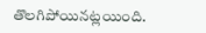తొలగిపోయినట్లయింది.